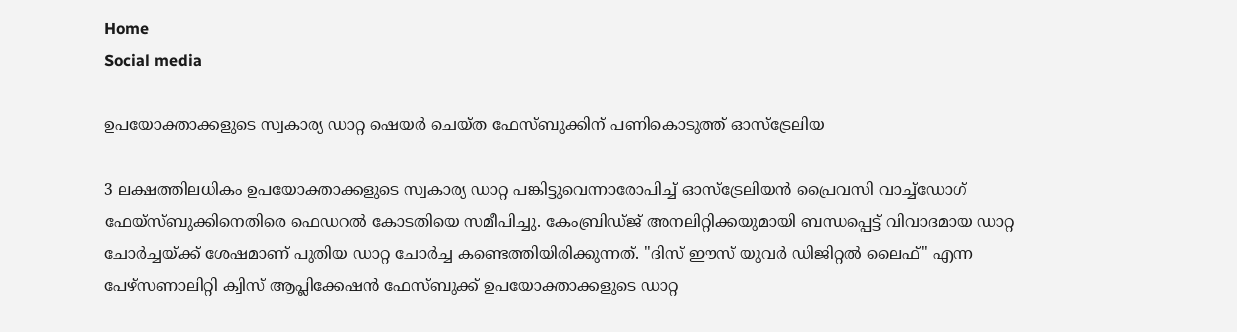Home
Social media

ഉപയോക്താക്കളുടെ സ്വകാര്യ ഡാറ്റ ഷെയർ ചെയ്ത ഫേസ്ബുക്കിന് പണികൊടുത്ത് ഓസ്ട്രേലിയ

3 ലക്ഷത്തിലധികം ഉപയോക്താക്കളുടെ സ്വകാര്യ ഡാറ്റ പങ്കിട്ടുവെന്നാരോപിച്ച് ഓസ്‌ട്രേലിയൻ പ്രൈവസി വാച്ച്ഡോഗ് ഫേയ്‌സ്ബുക്കിനെതിരെ ഫെഡറൽ കോടതിയെ സമീപിച്ചു. കേംബ്രിഡ്ജ് അനലിറ്റിക്കയുമായി ബന്ധപ്പെട്ട് വിവാദമായ ഡാറ്റ ചോർച്ചയ്ക്ക് ശേഷമാണ് പുതിയ ഡാറ്റ ചോർച്ച കണ്ടെത്തിയിരിക്കുന്നത്. "ദിസ് ഈസ് യുവർ ഡിജിറ്റൽ ലൈഫ്" എന്ന പേഴ്സണാലിറ്റി ക്വിസ് ആപ്ലിക്കേഷൻ ഫേസ്ബുക്ക് ഉപയോക്താക്കളുടെ ഡാറ്റ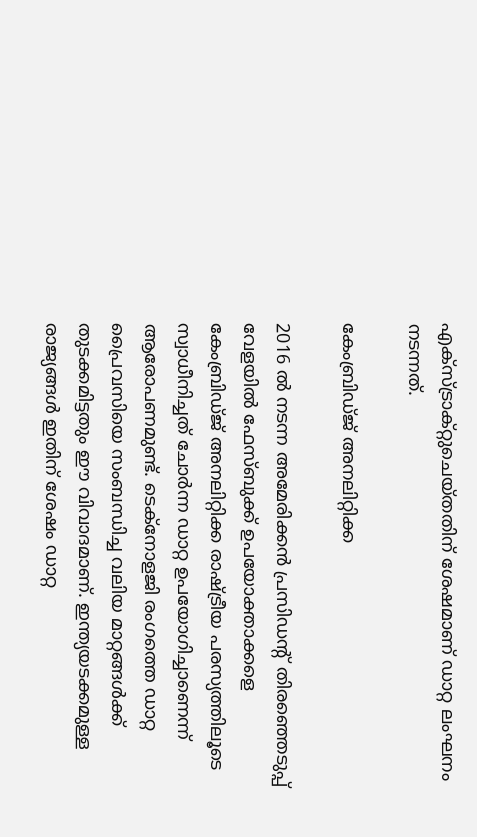എക്‌സ്‌ട്രാക്റ്റുചെയ്‌തതിന് ശേഷമാണ് ഡാറ്റ ലംഘനം നടന്നത്.

കേംബ്രിഡ്ജ് അനലിറ്റിക്ക

2016 ൽ നടന്ന അമേരിക്കൻ പ്രസിഡന്റ് തിരഞ്ഞെടുപ്പ് വേളയിൽ ഫേസ്ബുക്ക് ഉപയോക്താക്കളെ കേംബ്രിഡ്ജ് അനലിറ്റിക്ക രാഷ്ട്രീയ പരസ്യത്തിലൂടെ സ്വാധീനിച്ചത് ചോർന്ന ഡാറ്റ ഉപയോഗിച്ചാണെന്ന് ആരോപണമുണ്ട്. ടെക്നോളജി രംഗത്തെ ഡാറ്റ പ്രൈവസിയെ സംബന്ധിച്ച വലിയ മാറ്റങ്ങൾക്ക് തുടക്കമിട്ടതും ഈ വിവാദമാണ്. ഇന്ത്യയടക്കമുള്ള രാജ്യങ്ങൾ ഇതിന് ശേഷം ഡാറ്റ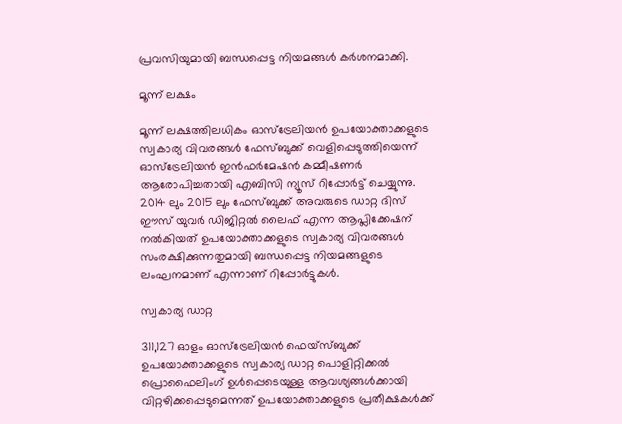പ്രവസിയുമായി ബന്ധപ്പെട്ട നിയമങ്ങൾ കർശനമാക്കി.

മൂന്ന് ലക്ഷം

മൂന്ന് ലക്ഷത്തിലധികം ഓസ്‌ട്രേലിയൻ ഉപയോക്താക്കളുടെ സ്വകാര്യ വിവരങ്ങൾ ഫേസ്ബുക്ക് വെളിപ്പെടുത്തിയെന്ന് ഓസ്‌ട്രേലിയൻ ഇൻഫർമേഷൻ കമ്മീഷണർ ആരോപിച്ചതായി എബിസി ന്യൂസ് റിപ്പോർട്ട് ചെയ്യുന്നു. 2014 ലും 2015 ലും ഫേസ്ബുക്ക് അവരുടെ ഡാറ്റ ദിസ് ഈസ് യുവർ ഡിജിറ്റൽ ലൈഫ് എന്ന ആപ്ലിക്കേഷന് നൽകിയത് ഉപയോക്താക്കളുടെ സ്വകാര്യ വിവരങ്ങൾ സംരക്ഷിക്കുന്നതുമായി ബന്ധപ്പെട്ട നിയമങ്ങളുടെ ലംഘനമാണ് എന്നാണ് റിപ്പോർട്ടുകൾ.

സ്വകാര്യ ഡാറ്റ

311,127 ഓളം ഓസ്‌ട്രേലിയൻ ഫെയ്‌സ്ബുക്ക് ഉപയോക്താക്കളുടെ സ്വകാര്യ ഡാറ്റ പൊളിറ്റിക്കൽ പ്രൊഫൈലിംഗ് ഉൾപ്പെടെയുള്ള ആവശ്യങ്ങൾക്കായി വിറ്റഴിക്കപ്പെടുമെന്നത് ഉപയോക്താക്കളുടെ പ്രതീക്ഷകൾക്ക്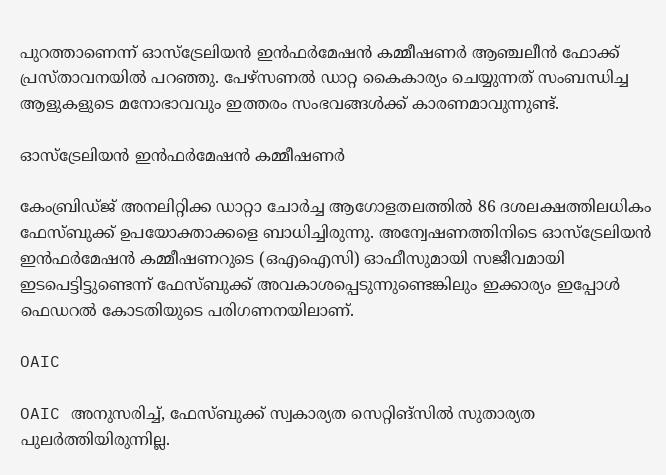പുറത്താണെന്ന് ഓസ്‌ട്രേലിയൻ ഇൻഫർമേഷൻ കമ്മീഷണർ ആഞ്ചലീൻ ഫോക്ക് പ്രസ്താവനയിൽ പറഞ്ഞു. പേഴ്സണൽ ഡാറ്റ കൈകാര്യം ചെയ്യുന്നത് സംബന്ധിച്ച ആളുകളുടെ മനോഭാവവും ഇത്തരം സംഭവങ്ങൾക്ക് കാരണമാവുന്നുണ്ട്.

ഓസ്‌ട്രേലിയൻ ഇൻഫർമേഷൻ കമ്മീഷണർ

കേംബ്രിഡ്ജ് അനലിറ്റിക്ക ഡാറ്റാ ചോർച്ച ആഗോളതലത്തിൽ 86 ദശലക്ഷത്തിലധികം ഫേസ്ബുക്ക് ഉപയോക്താക്കളെ ബാധിച്ചിരുന്നു. അന്വേഷണത്തിനിടെ ഓസ്‌ട്രേലിയൻ ഇൻഫർമേഷൻ കമ്മീഷണറുടെ (ഒ‌എ‌ഐ‌സി) ഓഫീസുമായി സജീവമായി ഇടപെട്ടിട്ടുണ്ടെന്ന് ഫേസ്ബുക്ക് അവകാശപ്പെടുന്നുണ്ടെങ്കിലും ഇക്കാര്യം ഇപ്പോൾ ഫെഡറൽ കോടതിയുടെ പരിഗണനയിലാണ്.

OAIC

OAIC അനുസരിച്ച്, ഫേസ്ബുക്ക് സ്വകാര്യത സെറ്റിങ്സിൽ സുതാര്യത പുലർത്തിയിരുന്നില്ല.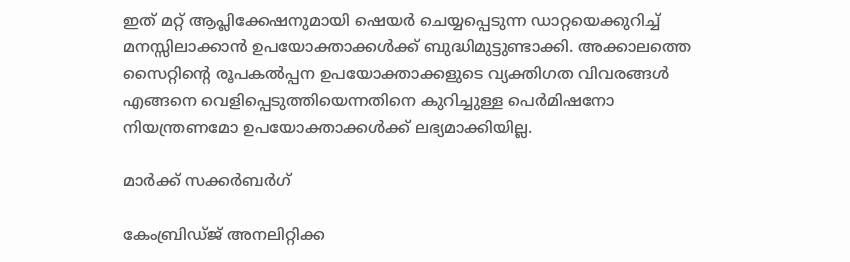ഇത് മറ്റ് ആപ്ലിക്കേഷനുമായി ഷെയർ ചെയ്യപ്പെടുന്ന ഡാറ്റയെക്കുറിച്ച് മനസ്സിലാക്കാൻ ഉപയോക്താക്കൾക്ക് ബുദ്ധിമുട്ടുണ്ടാക്കി. അക്കാലത്തെ സൈറ്റിന്റെ രൂപകൽപ്പന ഉപയോക്താക്കളുടെ വ്യക്തിഗത വിവരങ്ങൾ എങ്ങനെ വെളിപ്പെടുത്തിയെന്നതിനെ കുറിച്ചുള്ള പെർമിഷനോ നിയന്ത്രണമോ ഉപയോക്താക്കൾക്ക് ലഭ്യമാക്കിയില്ല.

മാർക്ക് സക്കർബർഗ്

കേംബ്രിഡ്ജ് അനലിറ്റിക്ക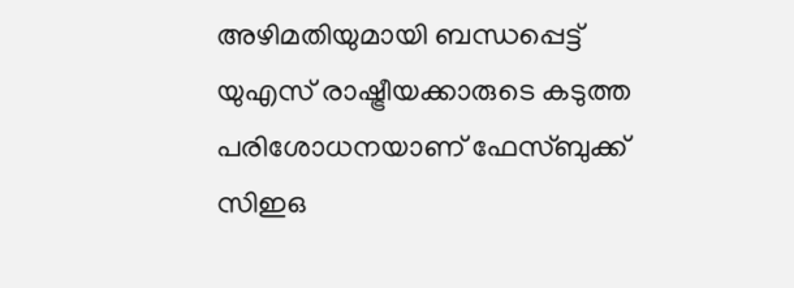അഴിമതിയുമായി ബന്ധപ്പെട്ട് യുഎസ് രാഷ്ട്രീയക്കാരുടെ കടുത്ത പരിശോധനയാണ് ഫേസ്ബുക്ക് സിഇഒ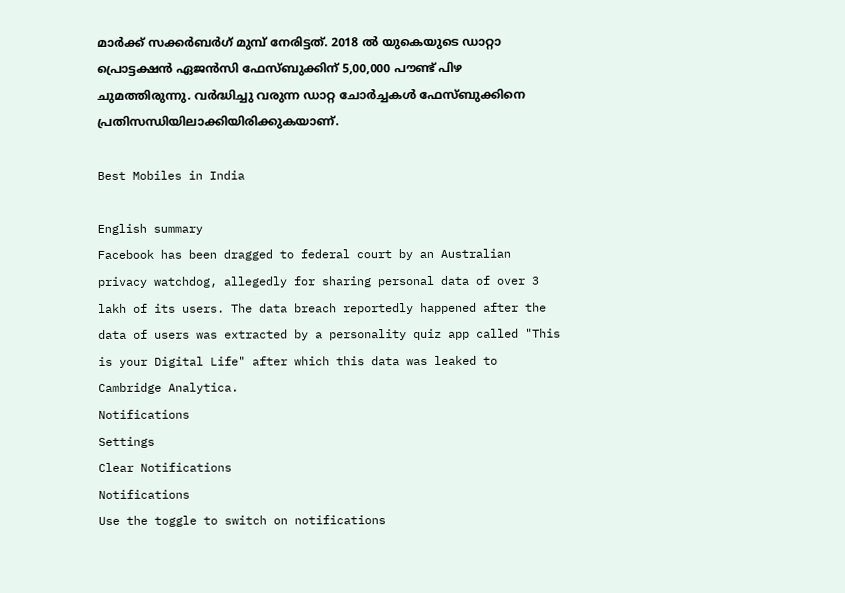മാർക്ക് സക്കർബർഗ് മുമ്പ് നേരിട്ടത്. 2018 ൽ യുകെയുടെ ഡാറ്റാ പ്രൊട്ടക്ഷൻ ഏജൻസി ഫേസ്ബുക്കിന് 5,00,000 പൗണ്ട് പിഴ ചുമത്തിരുന്നു. വർദ്ധിച്ചു വരുന്ന ഡാറ്റ ചോർച്ചകൾ ഫേസ്ബുക്കിനെ പ്രതിസന്ധിയിലാക്കിയിരിക്കുകയാണ്.

Best Mobiles in India

English summary
Facebook has been dragged to federal court by an Australian privacy watchdog, allegedly for sharing personal data of over 3 lakh of its users. The data breach reportedly happened after the data of users was extracted by a personality quiz app called "This is your Digital Life" after which this data was leaked to Cambridge Analytica.
Notifications
Settings
Clear Notifications
Notifications
Use the toggle to switch on notifications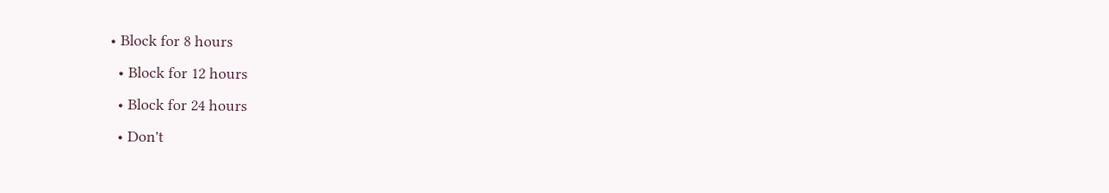• Block for 8 hours
  • Block for 12 hours
  • Block for 24 hours
  • Don't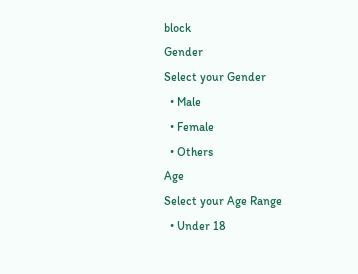block
Gender
Select your Gender
  • Male
  • Female
  • Others
Age
Select your Age Range
  • Under 18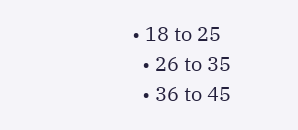• 18 to 25
  • 26 to 35
  • 36 to 45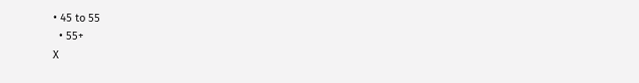• 45 to 55
  • 55+
X